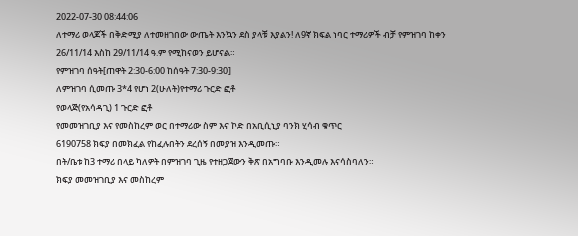2022-07-30 08:44:06
ለተማሪ ወላጆች በቅድሚያ ለተመዘገበው ውጤት እንኳን ደስ ያላቹ እያልን! ለ9ኛ ክፍል ነባር ተማሪዎች ብቻ የምዝገባ ከቀን
26/11/14 እስከ 29/11/14 ዓ.ም የሚከናወን ይሆናል።
የምዝገባ ሰዓት[ጠዋት 2:30-6:00 ከሰዓት 7:30-9:30]
ለምዝገባ ሲመጡ 3*4 የሆነ 2(ሁለት)የተማሪ ጉርድ ፎቶ
የወላጅ(የአሳዳጊ) 1 ጉርድ ፎቶ
የመመዝገቢያ እና የመስከረም ወር በተማሪው ስም እና ኮድ በአቢሲኒያ ባንክ ሂሳብ ቁጥር
6190758 ክፍያ በመክፈል የከፈሉበትን ደረሰኝ በመያዝ እንዲመጡ።
በት/ቤቱ ከ3 ተማሪ በላይ ካለዎት በምዝገባ ጊዜ የተዘጋጀውን ቅጽ በአግባቡ እንዲመሉ እናሳስባለን።
ክፍያ መመዝገቢያ እና መስከረም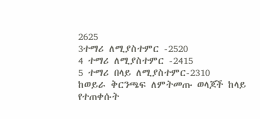2625
3ተማሪ ለሚያስተምር -2520
4 ተማሪ ለሚያስተምር -2415
5 ተማሪ በላይ ለሚያስተምር-2310
ከወይራ ቅርንጫፍ ለምትመጡ ወላጆች ከላይ የተጠቀሱት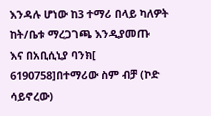እንዳሉ ሆነው ከ3 ተማሪ በላይ ካለዎት ከት/ቤቱ ማረጋገጫ እንዲያመጡ
እና በአቢሲኒያ ባንክ[
6190758]በተማሪው ስም ብቻ (ኮድ ሳይኖረው)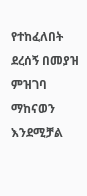የተከፈለበት ደረሰኝ በመያዝ ምዝገባ ማከናወን እንደሚቻል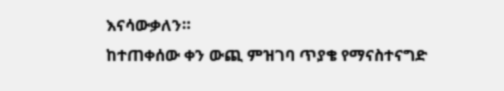እናሳውቃለን።
ከተጠቀሰው ቀን ውጪ ምዝገባ ጥያቄ የማናስተናግድ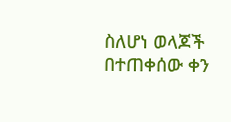ስለሆነ ወላጆች በተጠቀሰው ቀን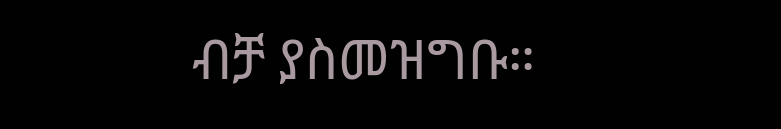ብቻ ያስመዝግቡ።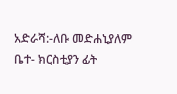አድራሻ:-ለቡ መድሐኒያለም ቤተ- ክርስቲያን ፊት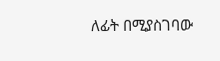ለፊት በሚያስገባው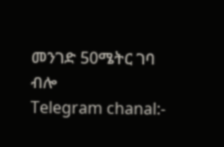መንገድ 50ሜትር ገባ ብሎ
Telegram chanal:-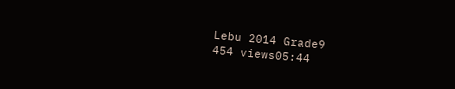Lebu 2014 Grade9
454 views05:44